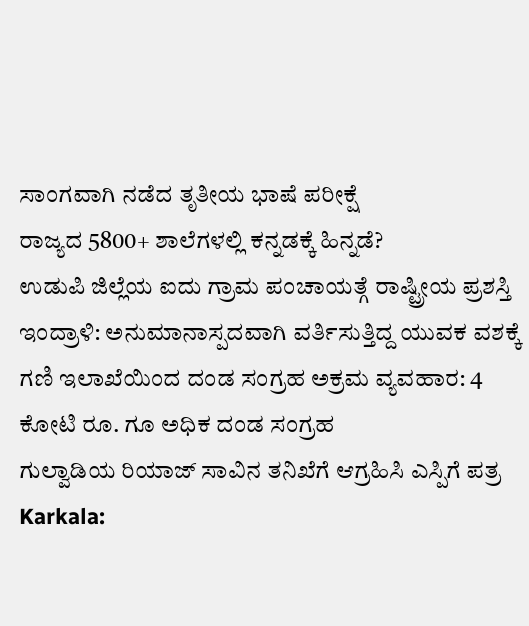ಸಾಂಗವಾಗಿ ನಡೆದ ತೃತೀಯ ಭಾಷೆ ಪರೀಕ್ಷೆ
ರಾಜ್ಯದ 5800+ ಶಾಲೆಗಳಲ್ಲಿ ಕನ್ನಡಕ್ಕೆ ಹಿನ್ನಡೆ?
ಉಡುಪಿ ಜಿಲ್ಲೆಯ ಐದು ಗ್ರಾಮ ಪಂಚಾಯತ್ಗೆ ರಾಷ್ಟ್ರೀಯ ಪ್ರಶಸ್ತಿ
ಇಂದ್ರಾಳಿ: ಅನುಮಾನಾಸ್ಪದವಾಗಿ ವರ್ತಿಸುತ್ತಿದ್ದ ಯುವಕ ವಶಕ್ಕೆ
ಗಣಿ ಇಲಾಖೆಯಿಂದ ದಂಡ ಸಂಗ್ರಹ ಅಕ್ರಮ ವ್ಯವಹಾರ: 4 ಕೋಟಿ ರೂ. ಗೂ ಅಧಿಕ ದಂಡ ಸಂಗ್ರಹ
ಗುಲ್ವಾಡಿಯ ರಿಯಾಜ್ ಸಾವಿನ ತನಿಖೆಗೆ ಆಗ್ರಹಿಸಿ ಎಸ್ಪಿಗೆ ಪತ್ರ
Karkala: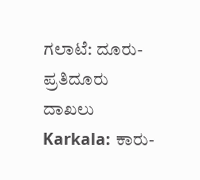ಗಲಾಟೆ: ದೂರು-ಪ್ರತಿದೂರು ದಾಖಲು
Karkala: ಕಾರು-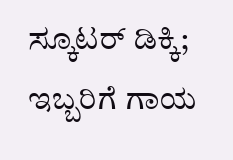ಸ್ಕೂಟರ್ ಡಿಕ್ಕಿ; ಇಬ್ಬರಿಗೆ ಗಾಯ